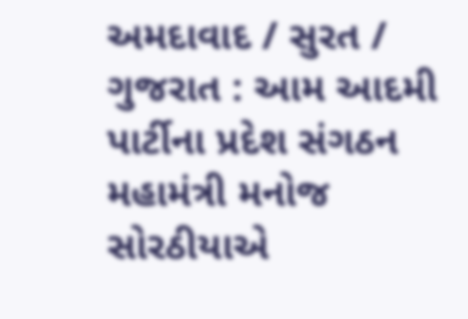અમદાવાદ / સુરત / ગુજરાત : આમ આદમી પાર્ટીના પ્રદેશ સંગઠન મહામંત્રી મનોજ સોરઠીયાએ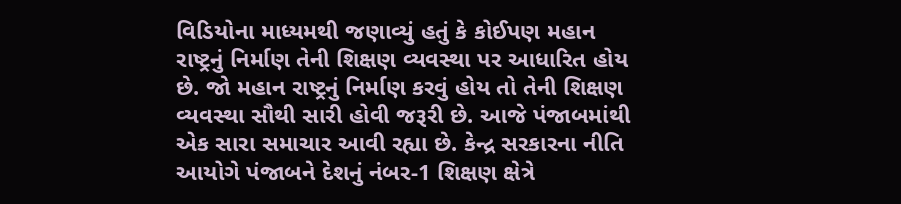વિડિયોના માધ્યમથી જણાવ્યું હતું કે કોઈપણ મહાન રાષ્ટ્રનું નિર્માણ તેની શિક્ષણ વ્યવસ્થા પર આધારિત હોય છે. જો મહાન રાષ્ટ્રનું નિર્માણ કરવું હોય તો તેની શિક્ષણ વ્યવસ્થા સૌથી સારી હોવી જરૂરી છે. આજે પંજાબમાંથી એક સારા સમાચાર આવી રહ્યા છે. કેન્દ્ર સરકારના નીતિ આયોગે પંજાબને દેશનું નંબર-1 શિક્ષણ ક્ષેત્રે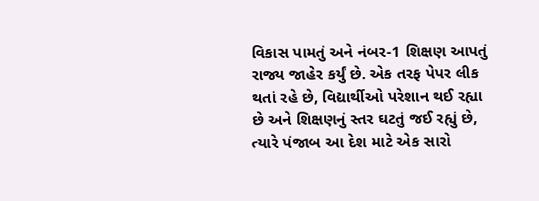વિકાસ પામતું અને નંબર-1 શિક્ષણ આપતું રાજ્ય જાહેર કર્યું છે. એક તરફ પેપર લીક થતાં રહે છે, વિદ્યાર્થીઓ પરેશાન થઈ રહ્યા છે અને શિક્ષણનું સ્તર ઘટતું જઈ રહ્યું છે, ત્યારે પંજાબ આ દેશ માટે એક સારો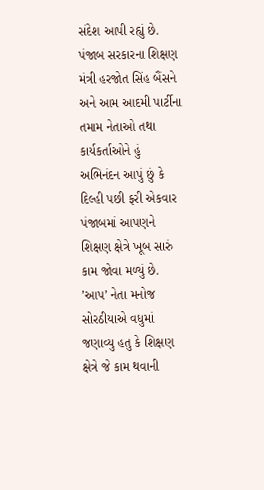સંદેશ આપી રહ્યું છે. પંજાબ સરકારના શિક્ષણ મંત્રી હરજોત સિંહ બૈંસને અને આમ આદમી પાર્ટીના તમામ નેતાઓ તથા કાર્યકર્તાઓને હું અભિનંદન આપું છું કે દિલ્હી પછી ફરી એકવાર પંજાબમાં આપણને શિક્ષણ ક્ષેત્રે ખૂબ સારું કામ જોવા મળ્યું છે.
’આપ’ નેતા મનોજ સોરઠીયાએ વધુમાં જણાવ્યુ હતુ કે શિક્ષણ ક્ષેત્રે જે કામ થવાની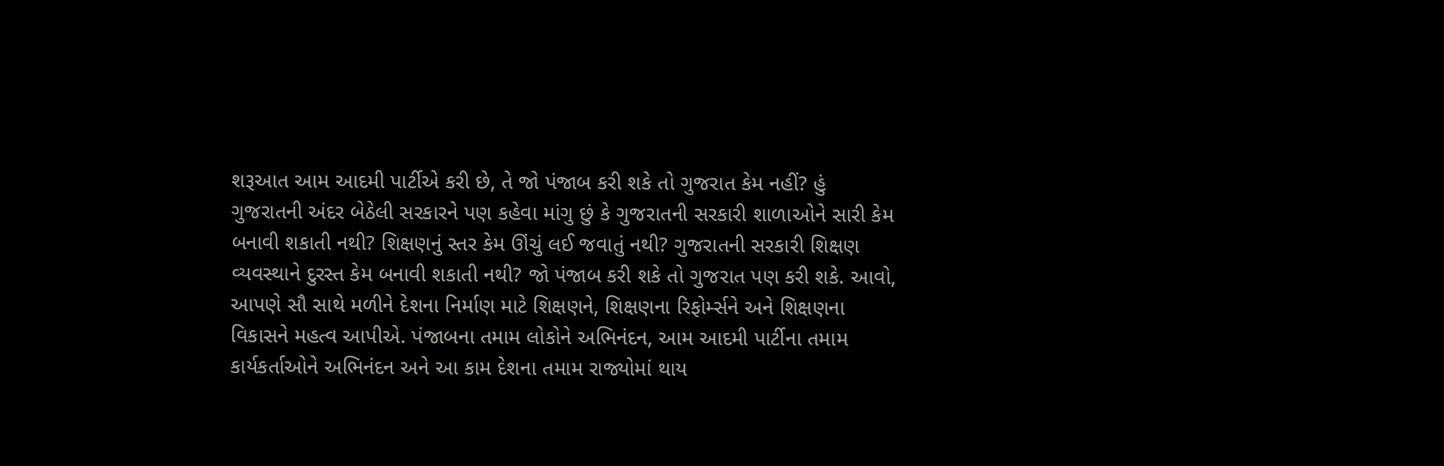શરૂઆત આમ આદમી પાર્ટીએ કરી છે, તે જો પંજાબ કરી શકે તો ગુજરાત કેમ નહીં? હું ગુજરાતની અંદર બેઠેલી સરકારને પણ કહેવા માંગુ છું કે ગુજરાતની સરકારી શાળાઓને સારી કેમ બનાવી શકાતી નથી? શિક્ષણનું સ્તર કેમ ઊંચું લઈ જવાતું નથી? ગુજરાતની સરકારી શિક્ષણ વ્યવસ્થાને દુરસ્ત કેમ બનાવી શકાતી નથી? જો પંજાબ કરી શકે તો ગુજરાત પણ કરી શકે. આવો, આપણે સૌ સાથે મળીને દેશના નિર્માણ માટે શિક્ષણને, શિક્ષણના રિફોર્મ્સને અને શિક્ષણના વિકાસને મહત્વ આપીએ. પંજાબના તમામ લોકોને અભિનંદન, આમ આદમી પાર્ટીના તમામ કાર્યકર્તાઓને અભિનંદન અને આ કામ દેશના તમામ રાજ્યોમાં થાય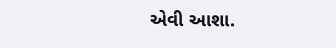એવી આશા.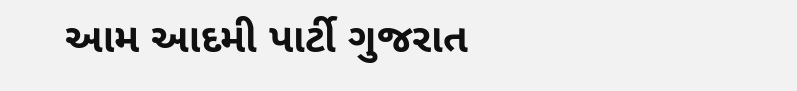આમ આદમી પાર્ટી ગુજરાત